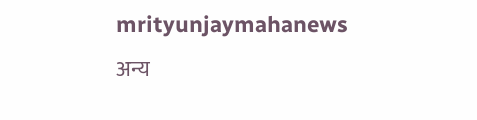mrityunjaymahanews
अन्य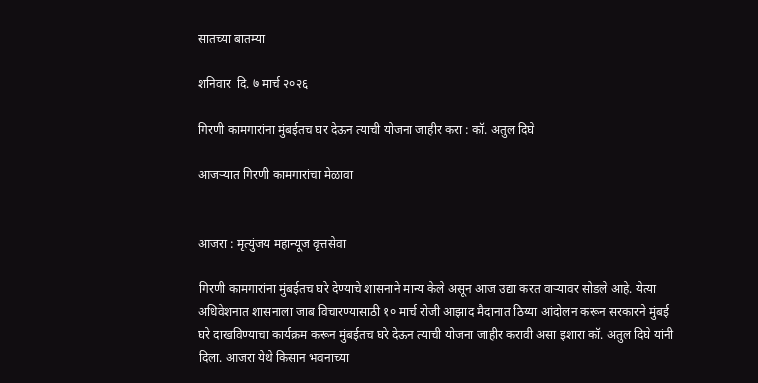सातच्या बातम्या

शनिवार  दि. ७ मार्च २०२६

गिरणी कामगारांना मुंबईतच घर देऊन त्याची योजना जाहीर करा : कॉ. अतुल दिघे

आजऱ्यात गिरणी कामगारांचा मेळावा


आजरा : मृत्युंजय महान्यूज वृत्तसेवा

गिरणी कामगारांना मुंबईतच घरे देण्याचे शासनाने मान्य केले असून आज उद्या करत वाऱ्यावर सोडले आहे. येत्या अधिवेशनात शासनाला जाब विचारण्यासाठी १० मार्च रोजी आझाद मैदानात ठिय्या आंदोलन करून सरकारने मुंबई घरे दाखविण्याचा कार्यक्रम करून मुंबईतच घरे देऊन त्याची योजना जाहीर करावी असा इशारा कॉ. अतुल दिघे यांनी दिला. आजरा येथे किसान भवनाच्या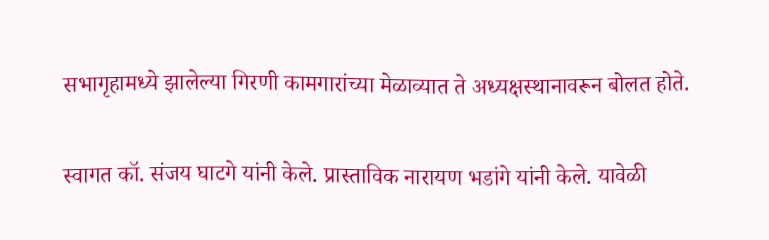सभागृहामध्ये झालेल्या गिरणी कामगारांच्या मेळाव्यात ते अध्यक्षस्थानावरून बोलत होते.

स्वागत कॉ. संजय घाटगे यांनी केले. प्रास्ताविक नारायण भडांगे यांनी केले. यावेळी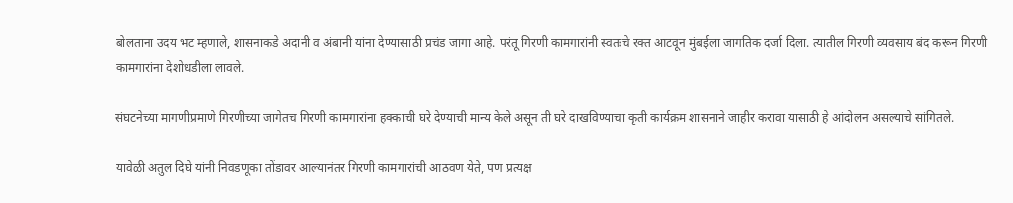बोलताना उदय भट म्हणाले, शासनाकडे अदानी व अंबानी यांना देण्यासाठी प्रचंड जागा आहे. परंतू गिरणी कामगारांनी स्वतःचे रक्त आटवून मुंबईला जागतिक दर्जा दिला. त्यातील गिरणी व्यवसाय बंद करून गिरणी कामगारांना देशोधडीला लावले.

संघटनेच्या मागणीप्रमाणे गिरणीच्या जागेतच गिरणी कामगारांना हक्काची घरे देण्याची मान्य केले असून ती घरे दाखविण्याचा कृती कार्यक्रम शासनाने जाहीर करावा यासाठी हे आंदोलन असल्याचे सांगितले.

यावेळी अतुल दिघे यांनी निवडणूका तोंडावर आल्यानंतर गिरणी कामगारांची आठवण येते, पण प्रत्यक्ष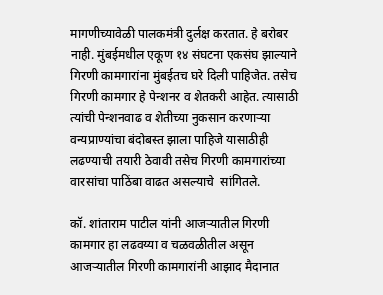मागणीच्यावेळी पालकमंत्री दुर्लक्ष करतात. हे बरोबर नाही. मुंबईमधील एकूण १४ संघटना एकसंघ झाल्याने गिरणी कामगारांना मुंबईतच घरे दिली पाहिजेत. तसेच गिरणी कामगार हे पेन्शनर व शेतकरी आहेत. त्यासाठी त्यांची पेन्शनवाढ व शेतीच्या नुकसान करणाऱ्या वन्यप्राण्यांचा बंदोबस्त झाला पाहिजे यासाठीही लढण्याची तयारी ठेवावी तसेच गिरणी कामगारांच्या वारसांचा पाठिंबा वाढत असल्याचे  सांगितले.

कॉ. शांताराम पाटील यांनी आजऱ्यातील गिरणी कामगार हा लढवय्या व चळवळीतील असून आजऱ्यातील गिरणी कामगारांनी आझाद मैदानात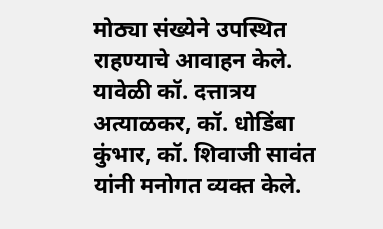मोठ्या संख्येने उपस्थित राहण्याचे आवाहन केले. यावेळी कॉ. दत्तात्रय अत्याळकर, कॉ. धोडिंबा कुंभार, कॉ. शिवाजी सावंत यांनी मनोगत व्यक्त केले.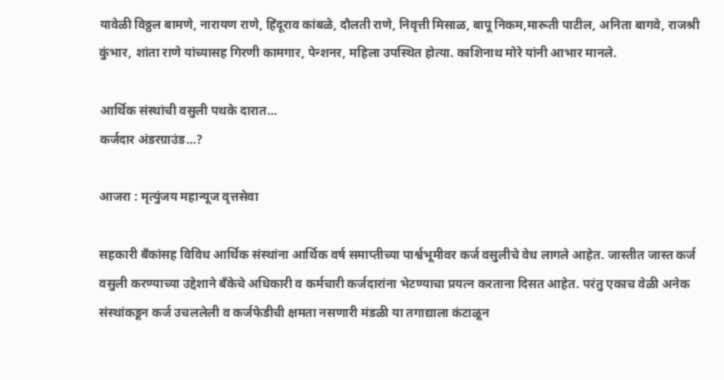यावेळी विठ्ठल बामणे, नारायण राणे, हिंदूराव कांबळे, दौलती राणे, निवृत्ती मिसाळ, बापू निकम,मारूती पाटील, अनिता बागवे, राजश्री कुंभार, शांता राणे यांच्यासह गिरणी कामगार, पेन्शनर, महिला उपस्थित होत्या. काशिनाथ मोरे यांनी आभार मानले.

आर्थिक संस्थांची वसुली पथके दारात…
कर्जदार अंडरग्राउंड…?

आजरा : मृत्युंजय महान्यूज वृत्तसेवा

सहकारी बँकांसह विविध आर्थिक संस्थांना आर्थिक वर्ष समाप्तीच्या पार्श्वभूमीवर कर्ज वसुलीचे वेध लागले आहेत. जास्तीत जास्त कर्ज वसुली करण्याच्या उद्देशाने बँकेचे अधिकारी व कर्मचारी कर्जदारांना भेटण्याचा प्रयत्न करताना दिसत आहेत. परंतु एकाच वेळी अनेक संस्थांकडून कर्ज उचललेली व कर्जफेडीची क्षमता नसणारी मंडळी या तगाद्याला कंटाळून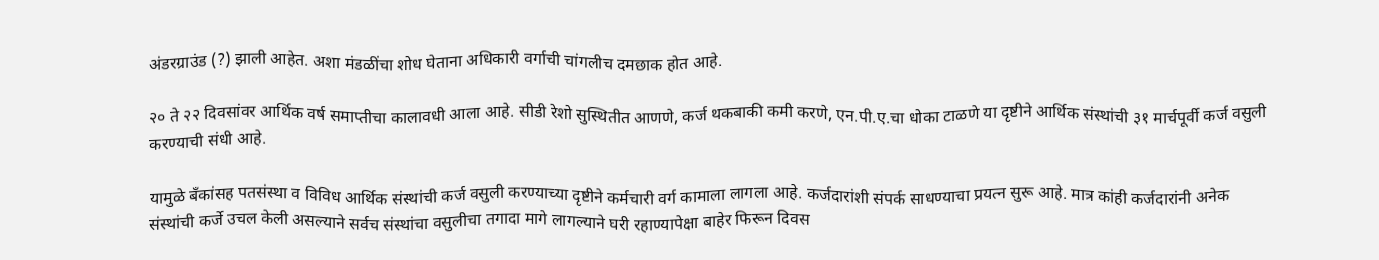अंडरग्राउंड (?) झाली आहेत. अशा मंडळींचा शोध घेताना अधिकारी वर्गाची चांगलीच दमछाक होत आहे.

२० ते २२ दिवसांवर आर्थिक वर्ष समाप्तीचा कालावधी आला आहे. सीडी रेशो सुस्थितीत आणणे, कर्ज थकबाकी कमी करणे, एन.पी.ए.चा धोका टाळणे या दृष्टीने आर्थिक संस्थांची ३१ मार्चपूर्वी कर्ज वसुली करण्याची संधी आहे.

यामुळे बँकांसह पतसंस्था व विविध आर्थिक संस्थांची कर्ज वसुली करण्याच्या दृष्टीने कर्मचारी वर्ग कामाला लागला आहे. कर्जदारांशी संपर्क साधण्याचा प्रयत्न सुरू आहे. मात्र कांही कर्जदारांनी अनेक संस्थांची कर्जे उचल केली असल्याने सर्वच संस्थांचा वसुलीचा तगादा मागे लागल्याने घरी रहाण्यापेक्षा बाहेर फिरून दिवस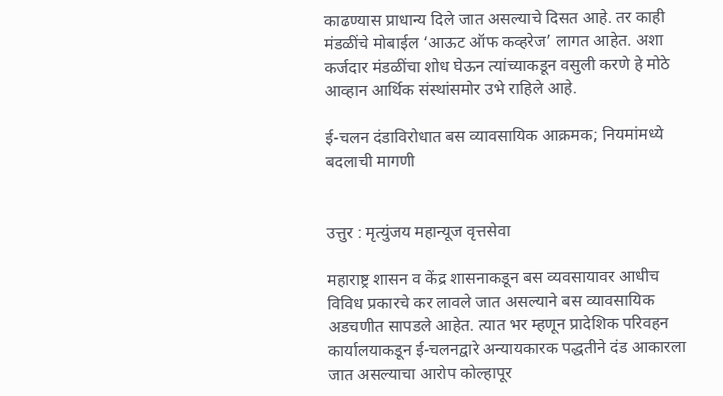काढण्यास प्राधान्य दिले जात असल्याचे दिसत आहे. तर काही मंडळींचे मोबाईल ‘आऊट ऑफ कव्हरेज’ लागत आहेत. अशा कर्जदार मंडळींचा शोध घेऊन त्यांच्याकडून वसुली करणे हे मोठे आव्हान आर्थिक संस्थांसमोर उभे राहिले आहे.

ई-चलन दंडाविरोधात बस व्यावसायिक आक्रमक; नियमांमध्ये बदलाची मागणी


उत्तुर : मृत्युंजय महान्यूज वृत्तसेवा

महाराष्ट्र शासन व केंद्र शासनाकडून बस व्यवसायावर आधीच विविध प्रकारचे कर लावले जात असल्याने बस व्यावसायिक अडचणीत सापडले आहेत. त्यात भर म्हणून प्रादेशिक परिवहन कार्यालयाकडून ई-चलनद्वारे अन्यायकारक पद्धतीने दंड आकारला जात असल्याचा आरोप कोल्हापूर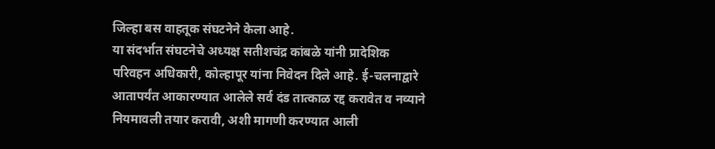जिल्हा बस वाहतूक संघटनेने केला आहे.
या संदर्भात संघटनेचे अध्यक्ष सतीशचंद्र कांबळे यांनी प्रादेशिक परिवहन अधिकारी, कोल्हापूर यांना निवेदन दिले आहे. ई-चलनाद्वारे आतापर्यंत आकारण्यात आलेले सर्व दंड तात्काळ रद्द करावेत व नव्याने नियमावली तयार करावी, अशी मागणी करण्यात आली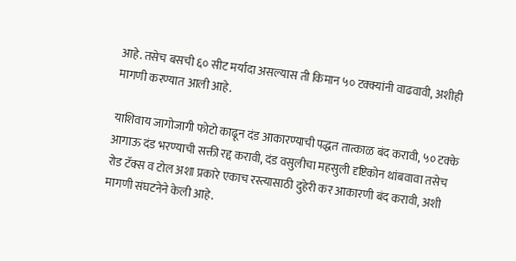आहे. तसेच बसची ६० सीट मर्यादा असल्यास ती किमान ५० टक्क्यांनी वाढवावी, अशीही मागणी करण्यात आली आहे.

याशिवाय जागोजागी फोटो काढून दंड आकारण्याची पद्धत तात्काळ बंद करावी, ५० टक्के आगाऊ दंड भरण्याची सक्ती रद्द करावी, दंड वसुलीचा महसुली दृष्टिकोन थांबवावा तसेच रोड टॅक्स व टोल अशा प्रकारे एकाच रस्त्यासाठी दुहेरी कर आकारणी बंद करावी, अशी मागणी संघटनेने केली आहे.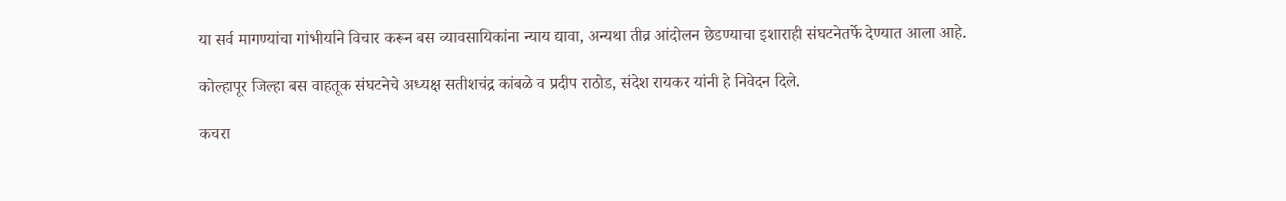या सर्व मागण्यांचा गांभीर्याने विचार करून बस व्यावसायिकांना न्याय द्यावा, अन्यथा तीव्र आंदोलन छेडण्याचा इशाराही संघटनेतर्फे देण्यात आला आहे.

कोल्हापूर जिल्हा बस वाहतूक संघटनेचे अध्यक्ष सतीशचंद्र कांबळे व प्रदीप राठोड, संदेश रायकर यांनी हे निवेदन दिले.

कचरा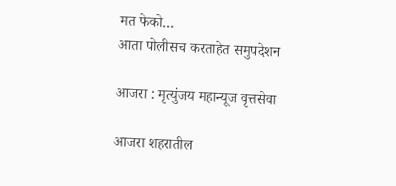मत फेको…
आता पोलीसच करताहेत समुपदेशन

आजरा : मृत्युंजय महान्यूज वृत्तसेवा

आजरा शहरातील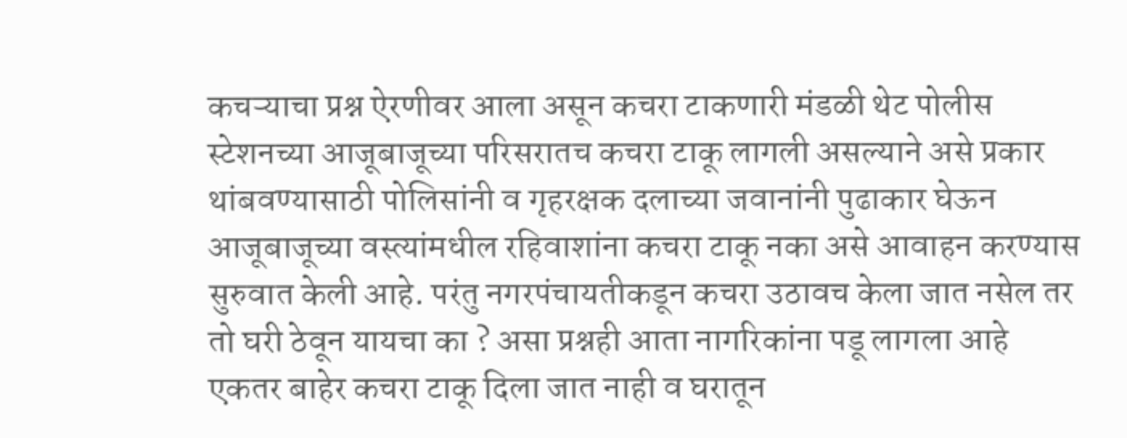कचऱ्याचा प्रश्न ऐरणीवर आला असून कचरा टाकणारी मंडळी थेट पोलीस स्टेशनच्या आजूबाजूच्या परिसरातच कचरा टाकू लागली असल्याने असे प्रकार थांबवण्यासाठी पोलिसांनी व गृहरक्षक दलाच्या जवानांनी पुढाकार घेऊन आजूबाजूच्या वस्त्यांमधील रहिवाशांना कचरा टाकू नका असे आवाहन करण्यास सुरुवात केली आहे. परंतु नगरपंचायतीकडून कचरा उठावच केला जात नसेल तर तो घरी ठेवून यायचा का ? असा प्रश्नही आता नागरिकांना पडू लागला आहे एकतर बाहेर कचरा टाकू दिला जात नाही व घरातून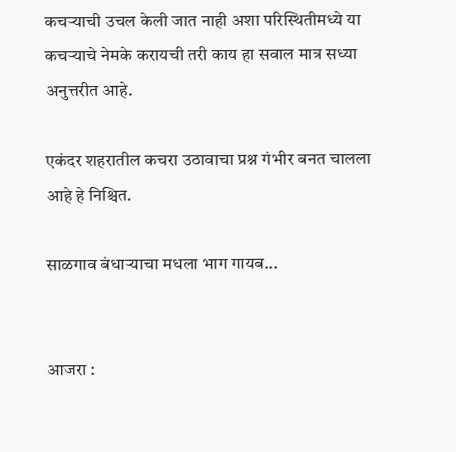कचऱ्याची उचल केली जात नाही अशा परिस्थितीमध्ये या कचऱ्याचे नेमके करायची तरी काय हा सवाल मात्र सध्या अनुत्तरीत आहे.

एकंदर शहरातील कचरा उठावाचा प्रश्न गंभीर बनत चालला आहे हे निश्चित.

साळगाव बंधाऱ्याचा मधला भाग गायब...


आजरा :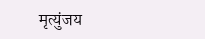मृत्युंजय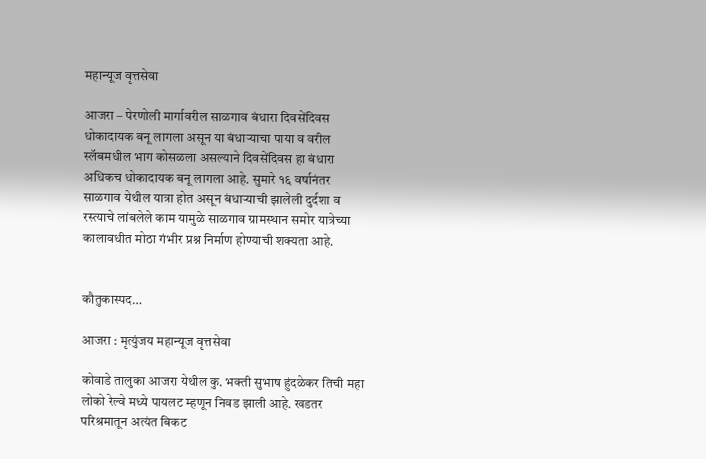महान्यूज वृत्तसेवा

आजरा – पेरणोली मार्गावरील साळगाव बंधारा दिवसेंदिवस धोकादायक बनू लागला असून या बंधार्‍याचा पाया व वरील स्लॅबमधील भाग कोसळला असल्याने दिवसेंदिवस हा बंधारा अधिकच धोकादायक बनू लागला आहे. सुमारे १६ वर्षानंतर साळगाव येथील यात्रा होत असून बंधाऱ्याची झालेली दुर्दशा व रस्त्याचे लांबलेले काम यामुळे साळगाव ग्रामस्थान समोर यात्रेच्या कालावधीत मोठा गंभीर प्रश्न निर्माण होण्याची शक्यता आहे.


कौतुकास्पद…

आजरा : मृत्युंजय महान्यूज वृत्तसेवा

कोवाडे तालुका आजरा येथील कु. भक्ती सुभाष हुंदळेकर तिची महा लोको रेल्वे मध्ये पायलट म्हणून निवड झाली आहे. खडतर परिश्रमातून अत्यंत बिकट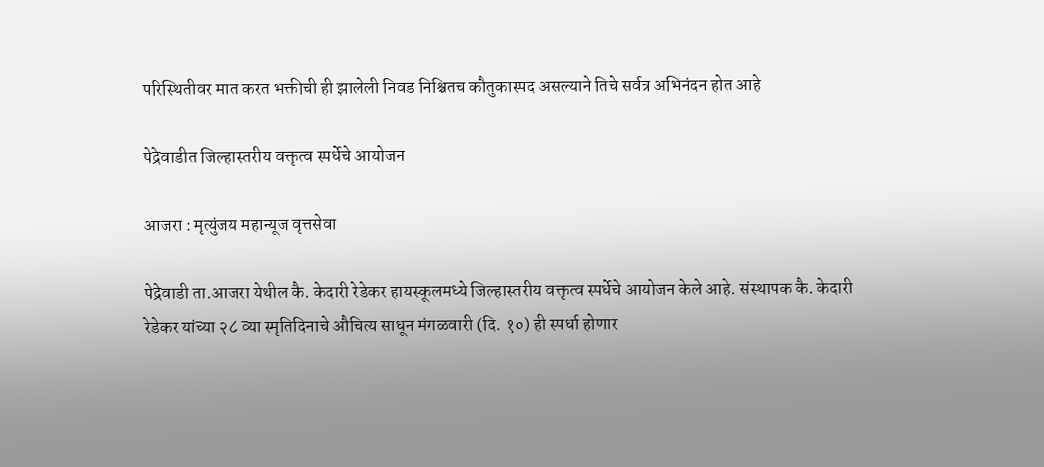परिस्थितीवर मात करत भक्तीची ही झालेली निवड निश्चितच कौतुकास्पद असल्याने तिचे सर्वत्र अभिनंदन होत आहे

पेद्रेवाडीत जिल्हास्तरीय वक्तृत्व स्पर्धेचे आयोजन

आजरा : मृत्युंजय महान्यूज वृत्तसेवा

पेद्रेवाडी ता.आजरा येथील कै. केदारी रेडेकर हायस्कूलमध्ये जिल्हास्तरीय वक्तृत्व स्पर्धेचे आयोजन केले आहे. संस्थापक कै. केदारी रेडेकर यांच्या २८ व्या स्मृतिदिनाचे औचित्य साधून मंगळवारी (दि. १०) ही स्पर्धा होणार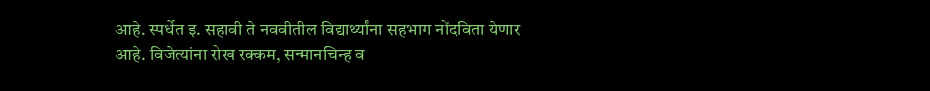आहे. स्पर्धेत इ. सहावी ते नववीतील विद्यार्थ्यांना सहभाग नोंदविता येणार आहे. विजेत्यांना रोख रक्कम, सन्मानचिन्ह व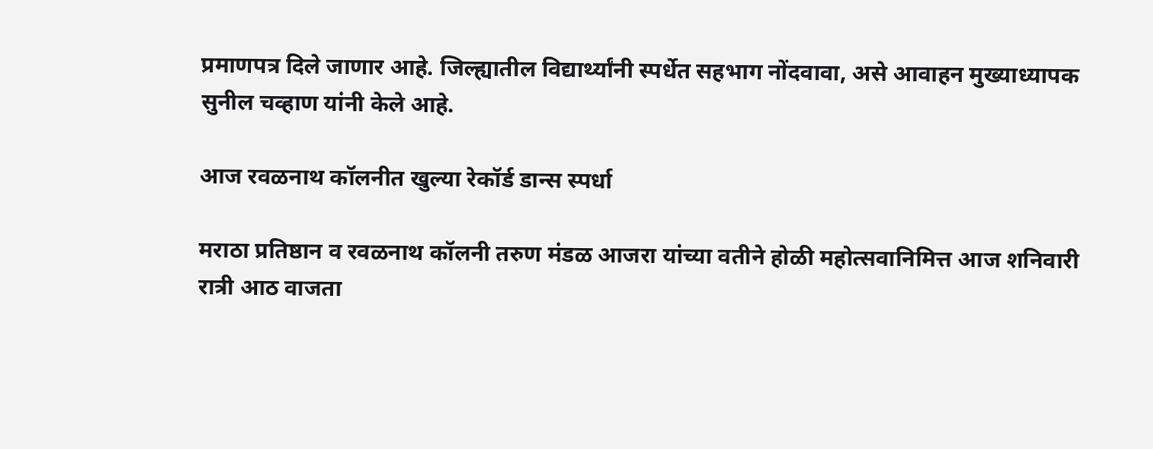प्रमाणपत्र दिले जाणार आहे. जिल्ह्यातील विद्यार्थ्यांनी स्पर्धेत सहभाग नोंदवावा, असे आवाहन मुख्याध्यापक सुनील चव्हाण यांनी केले आहे.

आज रवळनाथ कॉलनीत खुल्या रेकॉर्ड डान्स स्पर्धा

मराठा प्रतिष्ठान व रवळनाथ कॉलनी तरुण मंडळ आजरा यांच्या वतीने होळी महोत्सवानिमित्त आज शनिवारी रात्री आठ वाजता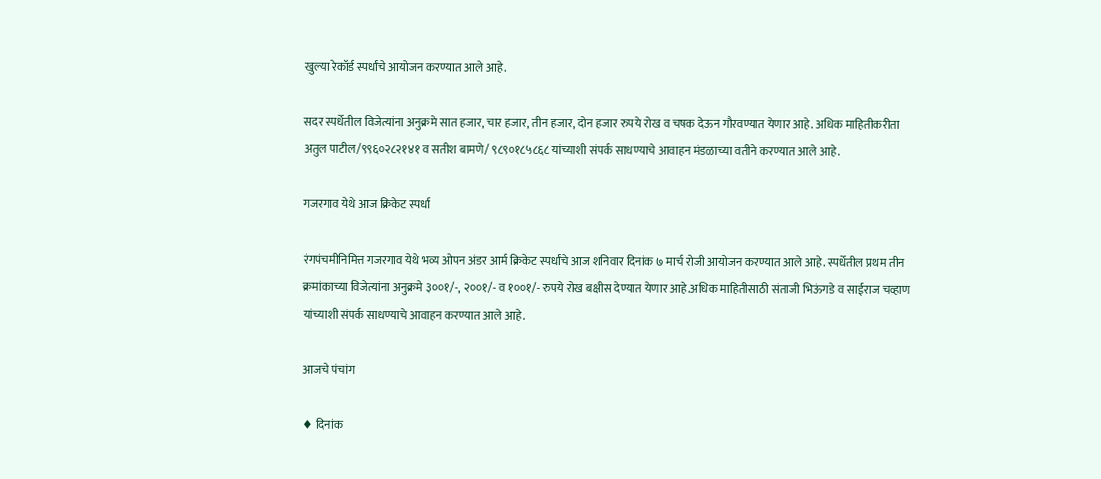खुल्या रेकॉर्ड स्पर्धांचे आयोजन करण्यात आले आहे.

सदर स्पर्धेतील विजेत्यांना अनुक्रमे सात हजार, चार हजार, तीन हजार, दोन हजार रुपये रोख व चषक देऊन गौरवण्यात येणार आहे. अधिक माहितीकरीता अतुल पाटील/९९६०२८२१४१ व सतीश बामणे/ ९८९०१८५८६८ यांच्याशी संपर्क साधण्याचे आवाहन मंडळाच्या वतीने करण्यात आले आहे.

गजरगाव येथे आज क्रिकेट स्पर्धा

रंगपंचमीनिमित्त गजरगाव येथे भव्य ओपन अंडर आर्म क्रिकेट स्पर्धांचे आज शनिवार दिनांक ७ मार्च रोजी आयोजन करण्यात आले आहे. स्पर्धेतील प्रथम तीन क्रमांकाच्या विजेत्यांना अनुक्रमे ३००१/-, २००१/- व १००१/- रुपये रोख बक्षीस देण्यात येणार आहे.अधिक माहितीसाठी संताजी भिऊंगडे व साईराज चव्हाण यांच्याशी संपर्क साधण्याचे आवाहन करण्यात आले आहे.

आजचे पंचांग

♦ दिनांक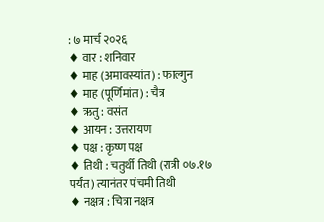: ७ मार्च २०२६
♦ वार : शनिवार
♦ माह (अमावस्यांत) : फाल्गुन
♦ माह (पूर्णिमांत) : चैत्र
♦ ऋतु : वसंत
♦ आयन : उत्तरायण
♦ पक्ष : कृष्ण पक्ष
♦ तिथी : चतुर्थी तिथी (रात्री ०७.१७ पर्यंत) त्यानंतर पंचमी तिथी
♦ नक्षत्र : चित्रा नक्षत्र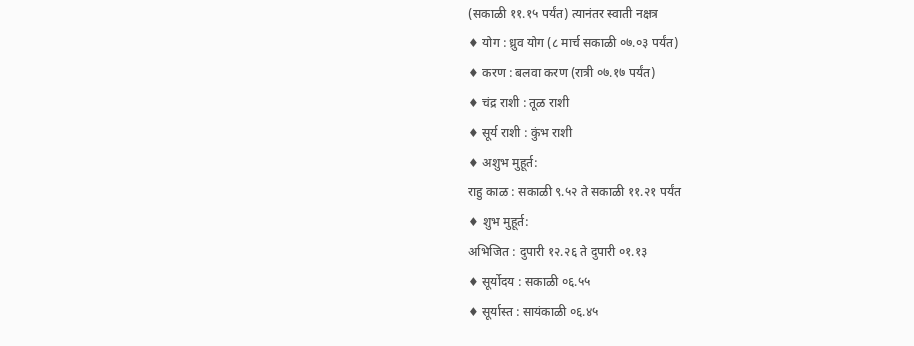(सकाळी ११.१५ पर्यंत) त्यानंतर स्वाती नक्षत्र
♦ योग : ध्रुव योग (८ मार्च सकाळी ०७.०३ पर्यंत)
♦ करण : बलवा करण (रात्री ०७.१७ पर्यंत)
♦ चंद्र राशी : तूळ राशी
♦ सूर्य राशी : कुंभ राशी
♦ अशुभ मुहूर्त:
राहु काळ : सकाळी ९.५२ ते सकाळी ११.२१ पर्यंत
♦ शुभ मुहूर्त:
अभिजित : दुपारी १२.२६ ते दुपारी ०१.१३
♦ सूर्योदय : सकाळी ०६.५५
♦ सूर्यास्त : सायंकाळी ०६.४५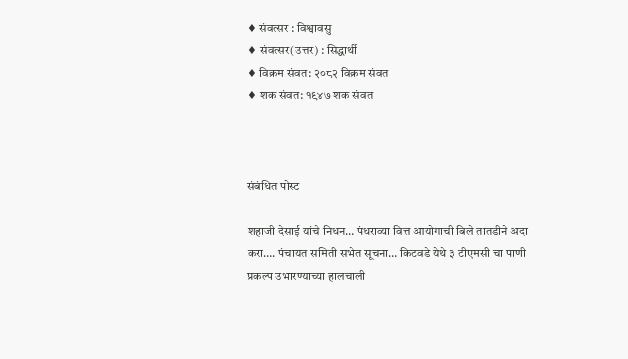♦ संवत्सर : विश्वावसु
♦ संवत्सर(उत्तर) : सिद्धार्थी
♦ विक्रम संवत: २०८२ विक्रम संवत
♦ शक संवत: १९४७ शक संवत



संबंधित पोस्ट

शहाजी देसाई यांचे निधन… पंधराव्या वित्त आयोगाची बिले तातडीने अदा करा…. पंचायत समिती सभेत सूचना… किटवडे येथे ३ टीएमसी चा पाणी प्रकल्प उभारण्याच्या हालचाली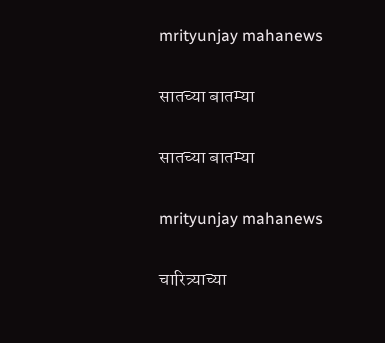mrityunjay mahanews

सातच्या बातम्या

सातच्या बातम्या

mrityunjay mahanews

चारित्र्याच्या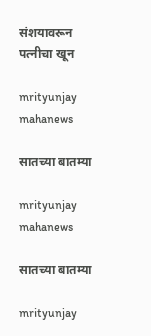संशयावरून पत्नीचा खून

mrityunjay mahanews

सातच्या बातम्या

mrityunjay mahanews

सातच्या बातम्या

mrityunjay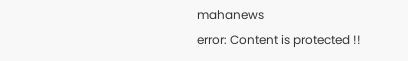mahanews
error: Content is protected !!